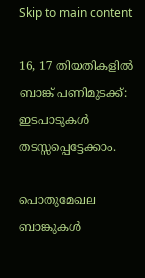Skip to main content

16, 17 തിയതികളില്‍ ബാങ്ക് പണിമുടക്ക്: ഇടപാടുകള്‍ തടസ്സപ്പെട്ടേക്കാം.

പൊതുമേഖല ബാങ്കുകള്‍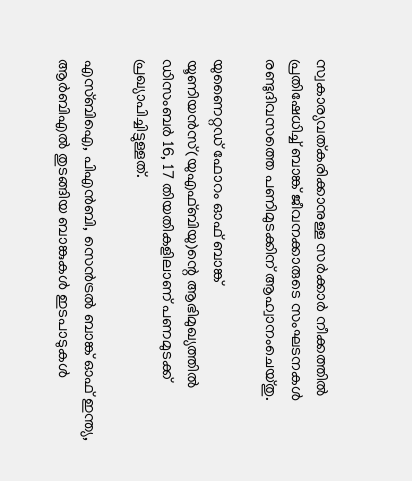സ്വകാര്യവത്കരിക്കാനുള്ള സര്‍ക്കാര്‍ നീക്കത്തില്‍ പ്രതിഷേധിച്ച് ബാങ്ക് ജീവനക്കാരുടെ സംഘടനകള്‍ രണ്ടുദിവസത്തെ പണിമുടക്കിന് ആഹ്വാനംചെയ്തു.

യുണൈറ്റഡ് ഫോറം ഓഫ് ബാങ്ക് യൂണിയന്‍സ്(യുഎഫ്ബിയു)ന്റെ ആഭിമുഖ്യത്തില്‍ ഡിസംബര്‍ 16, 17 തിയതികളിലാണ് പണമുടക്ക് പ്രഖ്യാപിച്ചിട്ടുള്ളത്.

എസ്ബിഐ, പിഎന്‍ബി, സെന്‍ട്രല്‍ ബാങ്ക് ഓഫ് ഇന്ത്യ, ആര്‍ബിഎല്‍ തുടങ്ങിയ ബാങ്കുകള്‍ ഇടപാടുകള്‍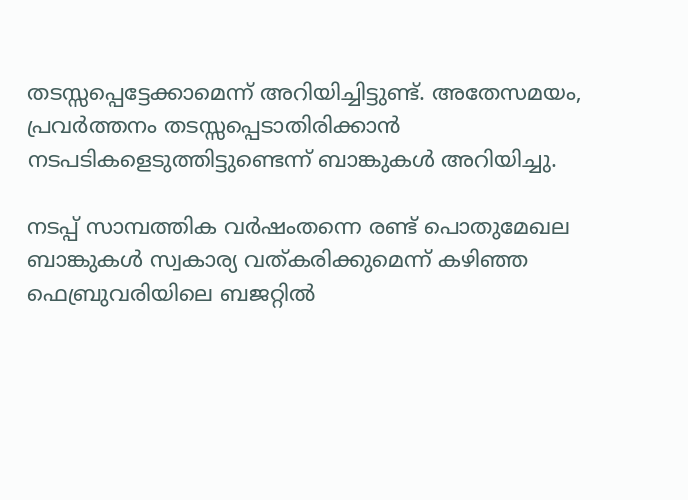തടസ്സപ്പെട്ടേക്കാമെന്ന് അറിയിച്ചിട്ടുണ്ട്. അതേസമയം, പ്രവര്‍ത്തനം തടസ്സപ്പെടാതിരിക്കാന്‍ നടപടികളെടുത്തിട്ടുണ്ടെന്ന് ബാങ്കുകള്‍ അറിയിച്ചു.

നടപ്പ് സാമ്പത്തിക വര്‍ഷംതന്നെ രണ്ട് പൊതുമേഖല ബാങ്കുകള്‍ സ്വകാര്യ വത്കരിക്കുമെന്ന് കഴിഞ്ഞ ഫെബ്രുവരിയിലെ ബജറ്റില്‍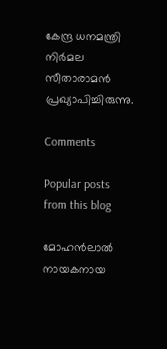കേന്ദ്ര ധനമന്ത്രി നിര്‍മല സീതാരാമന്‍ പ്രഖ്യാപിച്ചിരുന്നു.

Comments

Popular posts from this blog

മോഹൻലാൽ നായകനായ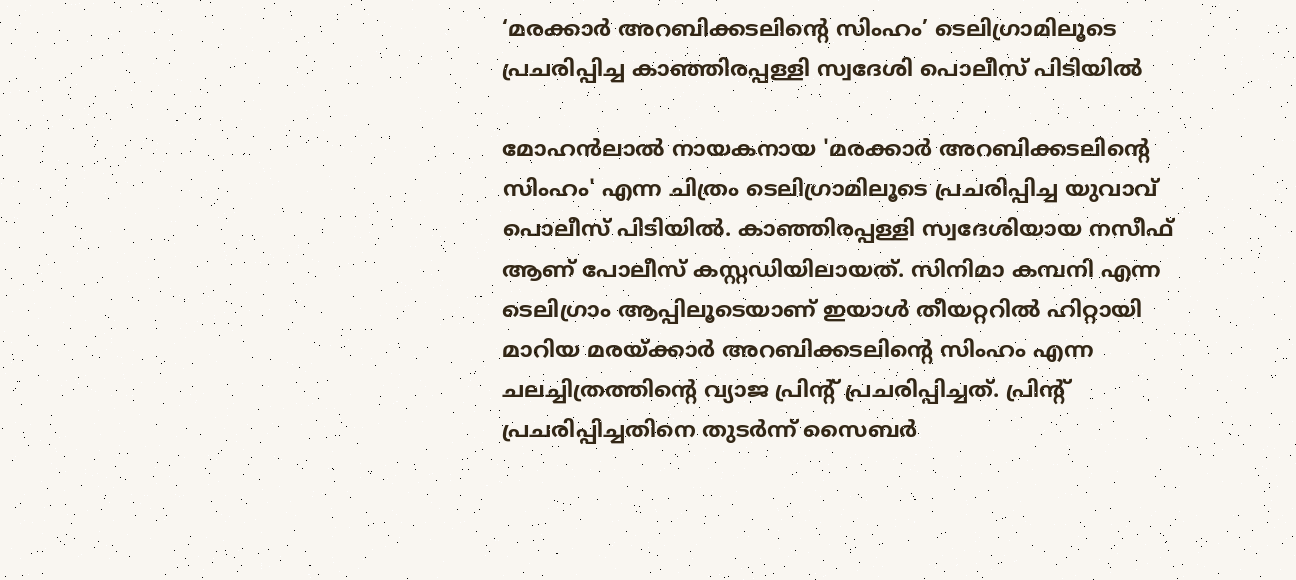‘മരക്കാർ അറബിക്കടലിന്റെ സിംഹം’ ടെലിഗ്രാമിലൂടെ പ്രചരിപ്പിച്ച കാഞ്ഞിരപ്പള്ളി സ്വദേശി പൊലീസ് പിടിയിൽ

മോഹൻലാൽ നായകനായ 'മരക്കാർ അറബിക്കടലിന്റെ സിംഹം' എന്ന ചിത്രം ടെലിഗ്രാമിലൂടെ പ്രചരിപ്പിച്ച യുവാവ് പൊലീസ് പിടിയിൽ. കാഞ്ഞിരപ്പള്ളി സ്വദേശിയായ നസീഫ് ആണ് പോലീസ് കസ്റ്റഡിയിലായത്. സിനിമാ കമ്പനി എന്ന ടെലിഗ്രാം ആപ്പിലൂടെയാണ് ഇയാൾ തീയറ്ററിൽ ഹിറ്റായി മാറിയ മരയ്ക്കാർ അറബിക്കടലിൻ്റെ സിംഹം എന്ന ചലച്ചിത്രത്തിൻ്റെ വ്യാജ പ്രിൻ്റ് പ്രചരിപ്പിച്ചത്. പ്രിൻ്റ് പ്രചരിപ്പിച്ചതിനെ തുടർന്ന് സൈബർ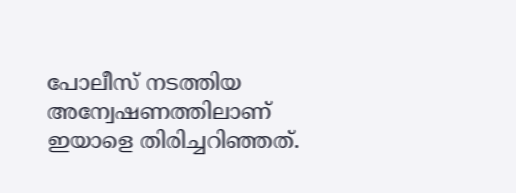പോലീസ് നടത്തിയ അന്വേഷണത്തിലാണ് ഇയാളെ തിരിച്ചറിഞ്ഞത്.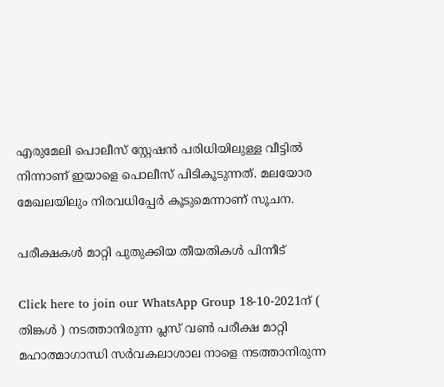എരുമേലി പൊലീസ് സ്റ്റേഷൻ പരിധിയിലുള്ള വീട്ടിൽ നിന്നാണ് ഇയാളെ പൊലീസ് പിടികൂടുന്നത്. മലയോര മേഖലയിലും നിരവധിപ്പേർ കൂടുമെന്നാണ് സൂചന.

പരീക്ഷകൾ മാറ്റി പുതുക്കിയ തീയതികൾ പിന്നീട്

Click here to join our WhatsApp Group 18-10-2021ന് ( തിങ്കൾ ) നടത്താനിരുന്ന പ്ലസ് വൺ പരീക്ഷ മാറ്റി മഹാത്മാഗാന്ധി സർവകലാശാല നാളെ നടത്താനിരുന്ന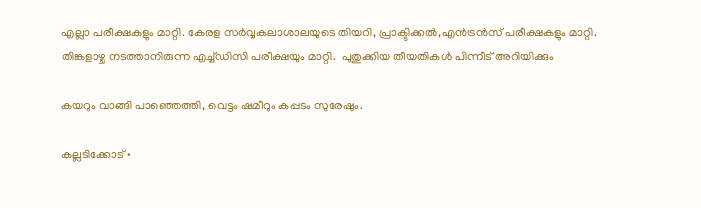എല്ലാ പരീക്ഷകളും മാറ്റി. കേരള സർവ്വകലാശാലയുടെ തിയറി, പ്രാക്ടിക്കൽ,എൻട്രൻസ് പരീക്ഷകളും മാറ്റി.  തിങ്കളാഴ്ച നടത്താനിരുന്ന എച്ച്ഡിസി പരീക്ഷയും മാറ്റി.  പുതുക്കിയ തീയതികൾ പിന്നീട് അറിയിക്കും

കയറും വാങ്ങി പാഞ്ഞെത്തി, വെട്ടം ഷമീറും കപ്പടം സുരേഷും.

കല്ലടിക്കോട് •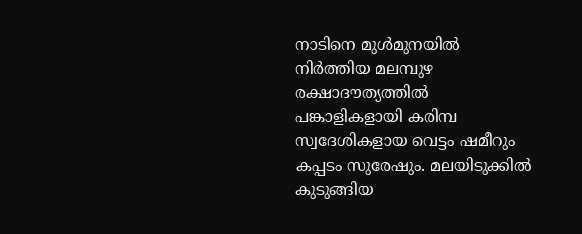നാടിനെ മുൾമുനയിൽ നിർത്തിയ മലമ്പുഴ രക്ഷാദൗത്യത്തിൽ പങ്കാളികളായി കരിമ്പ സ്വദേശികളായ വെട്ടം ഷമീറും കപ്പടം സുരേഷും. മലയിടുക്കിൽ കുടുങ്ങിയ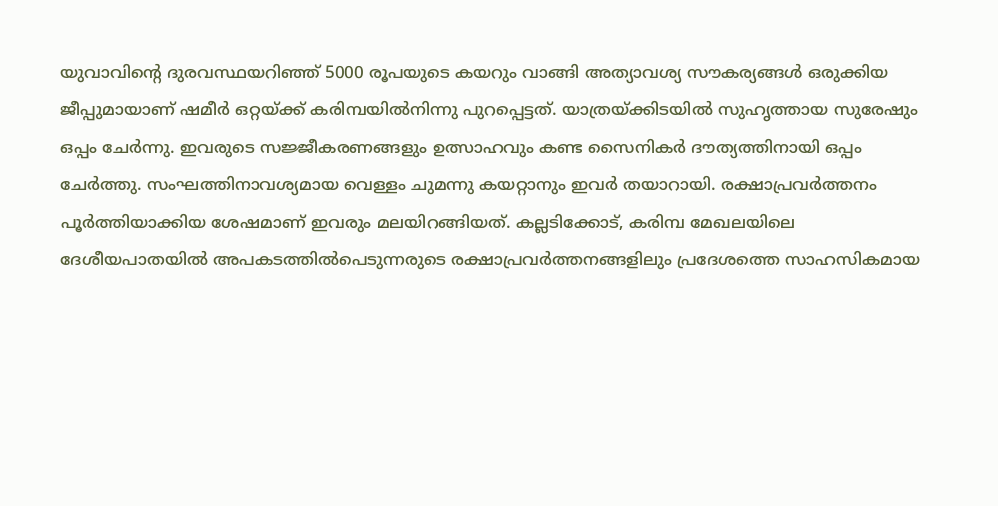യുവാവിന്റെ ദുരവസ്ഥയറിഞ്ഞ് 5000 രൂപയുടെ കയറും വാങ്ങി അത്യാവശ്യ സൗകര്യങ്ങൾ ഒരുക്കിയ ജീപ്പുമായാണ് ഷമീർ ഒറ്റയ്ക്ക് കരിമ്പയിൽനിന്നു പുറപ്പെട്ടത്. യാത്രയ്ക്കിടയിൽ സുഹൃത്തായ സുരേഷും ഒപ്പം ചേർന്നു. ഇവരുടെ സജ്ജീകരണങ്ങളും ഉത്സാഹവും കണ്ട സൈനികർ ദൗത്യത്തിനായി ഒപ്പം ചേർത്തു. സംഘത്തിനാവശ്യമായ വെള്ളം ചുമന്നു കയറ്റാനും ഇവർ തയാറായി. രക്ഷാപ്രവർത്തനം പൂർത്തിയാക്കിയ ശേഷമാണ് ഇവരും മലയിറങ്ങിയത്. കല്ലടിക്കോട്, കരിമ്പ മേഖലയിലെ ദേശീയപാതയിൽ അപകടത്തിൽപെടുന്നരുടെ രക്ഷാപ്രവർത്തനങ്ങളിലും പ്രദേശത്തെ സാഹസികമായ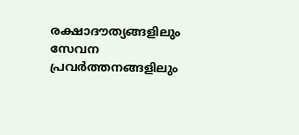രക്ഷാദൗത്യങ്ങളിലും സേവന പ്രവർത്തനങ്ങളിലും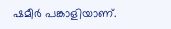ഷമീർ പങ്കാളിയാണ്.